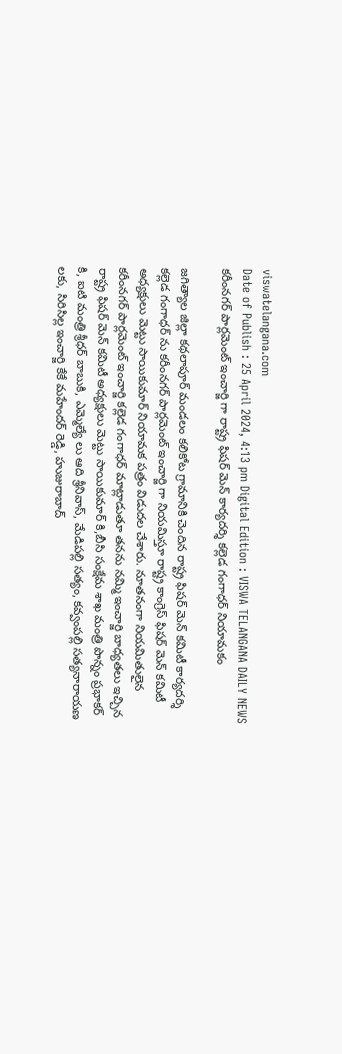viswatelangana.com
Date of Publish : 25 April 2024, 4:13 pm Digital Edition : VISWA TELANGANA DAILY NEWS
కరీంనగర్ పార్లమెంట్ ఇంచార్జి గా రాష్ట్ర ఫిషర్ మెన్ కార్యదర్శి కల్లెడ గంగాధర్ నియామకం

జగిత్యాల జిల్లా కథలాపూర్ మండలం కలికోట గ్రామానికి చెందిన రాష్ట్ర ఫిషర్ మెన్ కమిటీ కార్యదర్శి కల్లెడ గంగాధర్ ను కరీంనగర్ పార్లమెంట్ ఇంచార్జి గా నియమిస్తూ రాష్ట్ర కాంగ్రెస్ ఫిషర్ మెన్ కమిటీ అధ్యక్షులు మెట్టు సాయికుమార్ నియామక పత్రం విడుదల చేశారు. నూతనంగా నియమితులైన కరీంనగర్ పార్లమెంట్ ఇంచార్జి కల్లెడ గంగాధర్ మాట్లాడుతూ తనను నమ్మి ఇంచార్జి బాధ్యతలు ఇచ్చిన రాష్ట్ర ఫిషర్ మెన్ కమిటీ అధ్యక్షులు మెట్టు సాయికుమార్ కి,బీసి సంక్షేమ శాఖ మంత్రి పొన్నం ప్రభాకర్ కి, ఐటి మంత్రి శ్రీధర్ బాబుకి, ఎమ్మెల్యే లు ఆది శ్రీనివాస్, మేడిపల్లి సత్యం, కవ్వంపల్లి సత్యనారాయణ లకు, సిరిసిల్ల ఇంచార్జి కేకే మహేందర్ రెడ్డి, హుజురాబాద్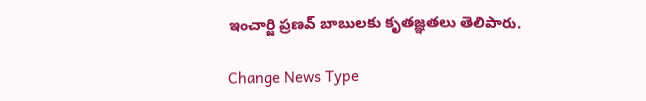ఇంచార్జి ప్రణవ్ బాబులకు కృతజ్ఞతలు తెలిపారు.

Change News Type